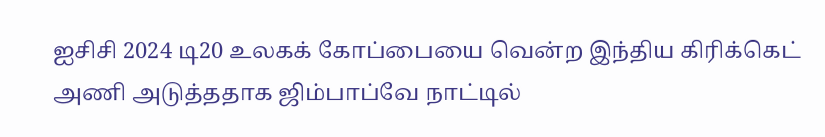ஐசிசி 2024 டி20 உலகக் கோப்பையை வென்ற இந்திய கிரிக்கெட் அணி அடுத்ததாக ஜிம்பாப்வே நாட்டில்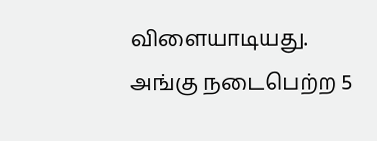விளையாடியது. அங்கு நடைபெற்ற 5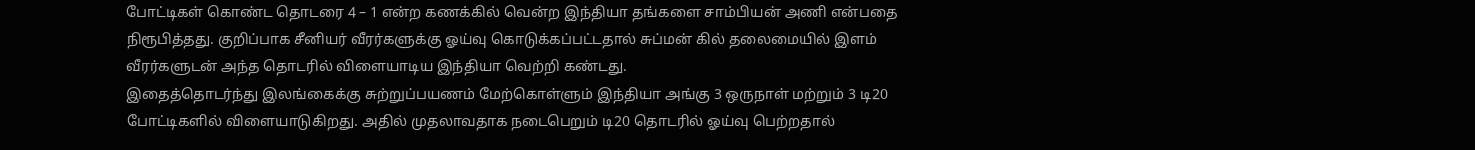போட்டிகள் கொண்ட தொடரை 4 – 1 என்ற கணக்கில் வென்ற இந்தியா தங்களை சாம்பியன் அணி என்பதை நிரூபித்தது. குறிப்பாக சீனியர் வீரர்களுக்கு ஓய்வு கொடுக்கப்பட்டதால் சுப்மன் கில் தலைமையில் இளம் வீரர்களுடன் அந்த தொடரில் விளையாடிய இந்தியா வெற்றி கண்டது.
இதைத்தொடர்ந்து இலங்கைக்கு சுற்றுப்பயணம் மேற்கொள்ளும் இந்தியா அங்கு 3 ஒருநாள் மற்றும் 3 டி20 போட்டிகளில் விளையாடுகிறது. அதில் முதலாவதாக நடைபெறும் டி20 தொடரில் ஓய்வு பெற்றதால்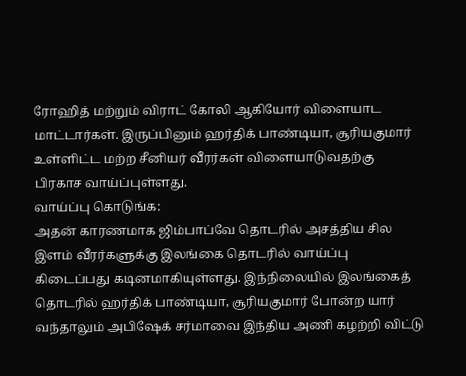ரோஹித் மற்றும் விராட் கோலி ஆகியோர் விளையாட மாட்டார்கள். இருப்பினும் ஹர்திக் பாண்டியா, சூரியகுமார் உள்ளிட்ட மற்ற சீனியர் வீரர்கள் விளையாடுவதற்கு பிரகாச வாய்ப்புள்ளது.
வாய்ப்பு கொடுங்க:
அதன் காரணமாக ஜிம்பாப்வே தொடரில் அசத்திய சில இளம் வீரர்களுக்கு இலங்கை தொடரில் வாய்ப்பு கிடைப்பது கடினமாகியுள்ளது. இந்நிலையில் இலங்கைத் தொடரில் ஹர்திக் பாண்டியா, சூரியகுமார் போன்ற யார் வந்தாலும் அபிஷேக் சர்மாவை இந்திய அணி கழற்றி விட்டு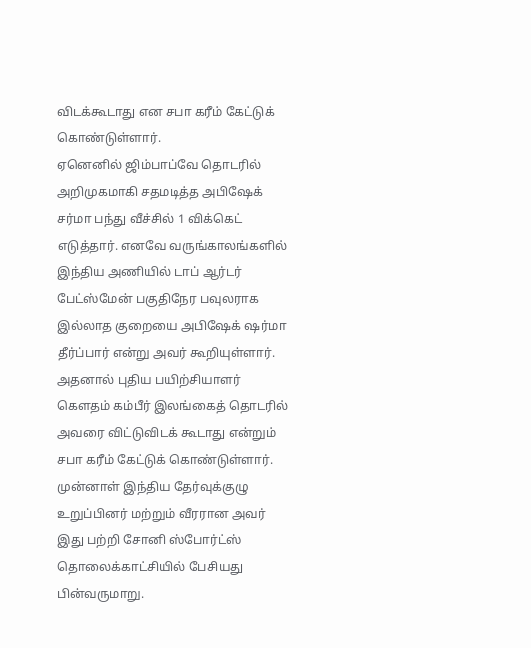விடக்கூடாது என சபா கரீம் கேட்டுக் கொண்டுள்ளார்.
ஏனெனில் ஜிம்பாப்வே தொடரில் அறிமுகமாகி சதமடித்த அபிஷேக் சர்மா பந்து வீச்சில் 1 விக்கெட் எடுத்தார். எனவே வருங்காலங்களில் இந்திய அணியில் டாப் ஆர்டர் பேட்ஸ்மேன் பகுதிநேர பவுலராக இல்லாத குறையை அபிஷேக் ஷர்மா தீர்ப்பார் என்று அவர் கூறியுள்ளார். அதனால் புதிய பயிற்சியாளர் கௌதம் கம்பீர் இலங்கைத் தொடரில் அவரை விட்டுவிடக் கூடாது என்றும் சபா கரீம் கேட்டுக் கொண்டுள்ளார்.
முன்னாள் இந்திய தேர்வுக்குழு உறுப்பினர் மற்றும் வீரரான அவர் இது பற்றி சோனி ஸ்போர்ட்ஸ் தொலைக்காட்சியில் பேசியது பின்வருமாறு.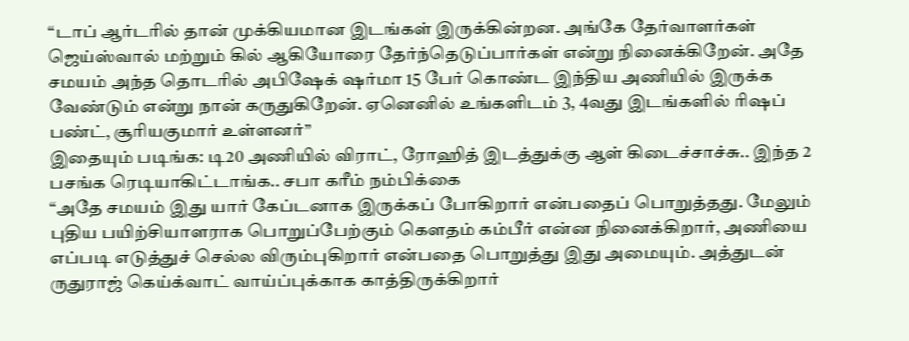“டாப் ஆர்டரில் தான் முக்கியமான இடங்கள் இருக்கின்றன. அங்கே தேர்வாளர்கள் ஜெய்ஸ்வால் மற்றும் கில் ஆகியோரை தேர்ந்தெடுப்பார்கள் என்று நினைக்கிறேன். அதே சமயம் அந்த தொடரில் அபிஷேக் ஷர்மா 15 பேர் கொண்ட இந்திய அணியில் இருக்க வேண்டும் என்று நான் கருதுகிறேன். ஏனெனில் உங்களிடம் 3, 4வது இடங்களில் ரிஷப் பண்ட், சூரியகுமார் உள்ளனர்”
இதையும் படிங்க: டி20 அணியில் விராட், ரோஹித் இடத்துக்கு ஆள் கிடைச்சாச்சு.. இந்த 2 பசங்க ரெடியாகிட்டாங்க.. சபா கரீம் நம்பிக்கை
“அதே சமயம் இது யார் கேப்டனாக இருக்கப் போகிறார் என்பதைப் பொறுத்தது. மேலும் புதிய பயிற்சியாளராக பொறுப்பேற்கும் கௌதம் கம்பீர் என்ன நினைக்கிறார், அணியை எப்படி எடுத்துச் செல்ல விரும்புகிறார் என்பதை பொறுத்து இது அமையும். அத்துடன் ருதுராஜ் கெய்க்வாட் வாய்ப்புக்காக காத்திருக்கிறார்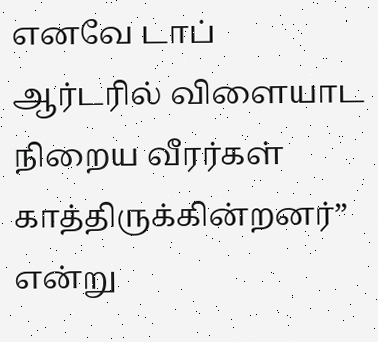எனவே டாப் ஆர்டரில் விளையாட நிறைய வீரர்கள் காத்திருக்கின்றனர்” என்று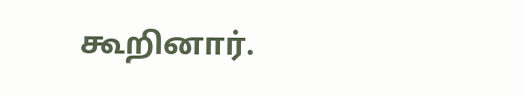கூறினார்.